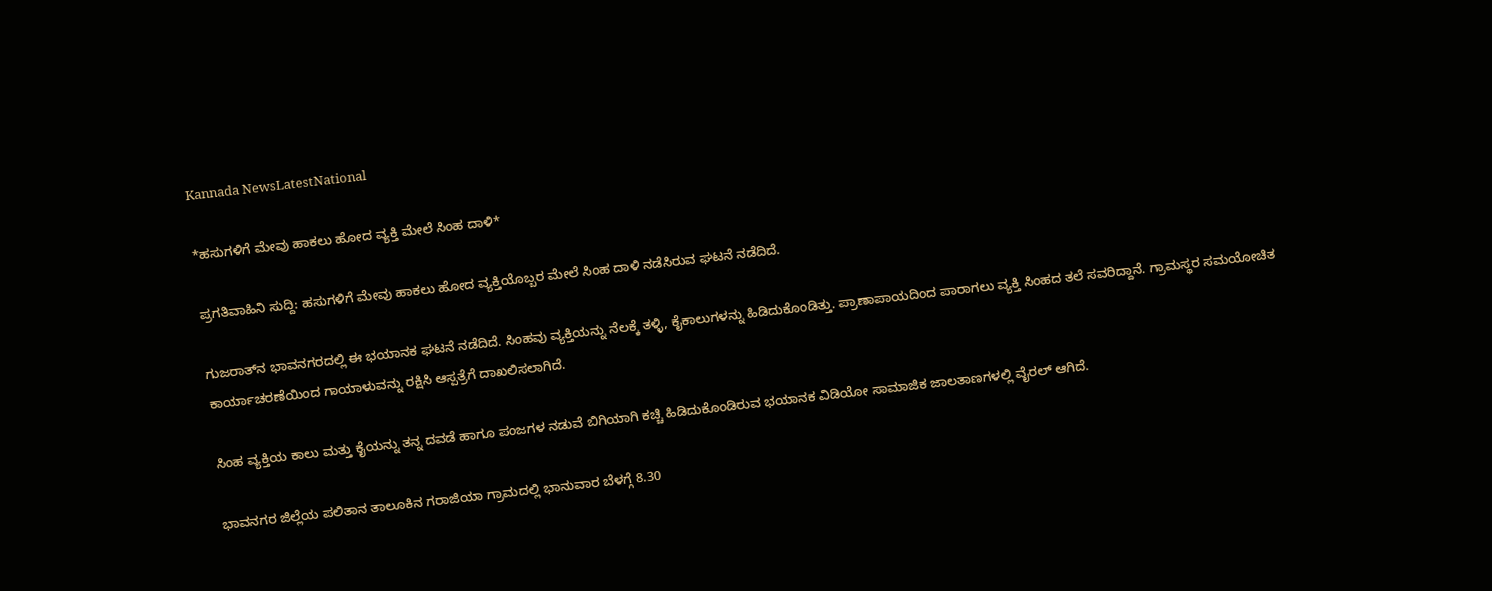Kannada NewsLatestNational

*ಹಸುಗಳಿಗೆ ಮೇವು ಹಾಕಲು ಹೋದ ವ್ಯಕ್ತಿ ಮೇಲೆ ಸಿಂಹ ದಾಳಿ*

ಪ್ರಗತಿವಾಹಿನಿ ಸುದ್ದಿ: ಹಸುಗಳಿಗೆ ಮೇವು ಹಾಕಲು ಹೋದ ವ್ಯಕ್ತಿಯೊಬ್ಬರ ಮೇಲೆ ಸಿಂಹ ದಾಳಿ ನಡೆಸಿರುವ ಘಟನೆ ನಡೆದಿದೆ.

ಗುಜರಾತ್‌ನ ಭಾವನಗರದಲ್ಲಿ ಈ ಭಯಾನಕ ಘಟನೆ ನಡೆದಿದೆ. ಸಿಂಹವು ವ್ಯಕ್ತಿಯನ್ನು ನೆಲಕ್ಕೆ ತಳ್ಳಿ, ಕೈಕಾಲುಗಳನ್ನು ಹಿಡಿದುಕೊಂಡಿತ್ತು. ಪ್ರಾಣಾಪಾಯದಿಂದ ಪಾರಾಗಲು ವ್ಯಕ್ತಿ ಸಿಂಹದ ತಲೆ ಸವರಿದ್ದಾನೆ. ಗ್ರಾಮಸ್ಥರ ಸಮಯೋಚಿತ ಕಾರ್ಯಾಚರಣೆಯಿಂದ ಗಾಯಾಳುವನ್ನು ರಕ್ಷಿಸಿ ಆಸ್ಪತ್ರೆಗೆ ದಾಖಲಿಸಲಾಗಿದೆ.

ಸಿಂಹ ವ್ಯಕ್ತಿಯ ಕಾಲು ಮತ್ತು ಕೈಯನ್ನು ತನ್ನ ದವಡೆ ಹಾಗೂ ಪಂಜಗಳ ನಡುವೆ ಬಿಗಿಯಾಗಿ ಕಚ್ಚಿ ಹಿಡಿದುಕೊಂಡಿರುವ ಭಯಾನಕ ವಿಡಿಯೋ ಸಾಮಾಜಿಕ ಜಾಲತಾಣಗಳಲ್ಲಿ ವೈರಲ್ ಆಗಿದೆ.

ಭಾವನಗರ ಜಿಲ್ಲೆಯ ಪಲಿತಾನ ತಾಲೂಕಿನ ಗರಾಜಿಯಾ ಗ್ರಾಮದಲ್ಲಿ ಭಾನುವಾರ ಬೆಳಗ್ಗೆ 8.30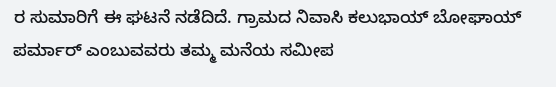ರ ಸುಮಾರಿಗೆ ಈ ಘಟನೆ ನಡೆದಿದೆ. ಗ್ರಾಮದ ನಿವಾಸಿ ಕಲುಭಾಯ್ ಬೋಘಾಯ್ ಪರ್ಮಾರ್ ಎಂಬುವವರು ತಮ್ಮ ಮನೆಯ ಸಮೀಪ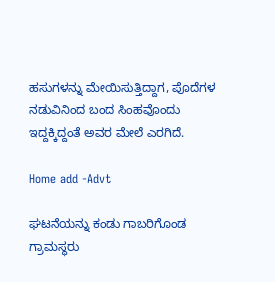ಹಸುಗಳನ್ನು ಮೇಯಿಸುತ್ತಿದ್ದಾಗ, ಪೊದೆಗಳ ನಡುವಿನಿಂದ ಬಂದ ಸಿಂಹವೊಂದು ಇದ್ದಕ್ಕಿದ್ದಂತೆ ಅವರ ಮೇಲೆ ಎರಗಿದೆ.

Home add -Advt

ಘಟನೆಯನ್ನು ಕಂಡು ಗಾಬರಿಗೊಂಡ ಗ್ರಾಮಸ್ಥರು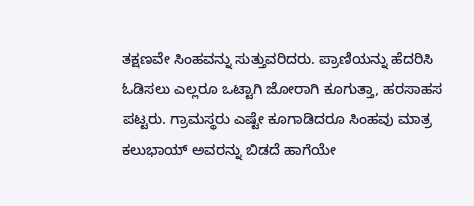ತಕ್ಷಣವೇ ಸಿಂಹವನ್ನು ಸುತ್ತುವರಿದರು. ಪ್ರಾಣಿಯನ್ನು ಹೆದರಿಸಿ ಓಡಿಸಲು ಎಲ್ಲರೂ ಒಟ್ಟಾಗಿ ಜೋರಾಗಿ ಕೂಗುತ್ತಾ, ಹರಸಾಹಸ ಪಟ್ಟರು. ಗ್ರಾಮಸ್ಥರು ಎಷ್ಟೇ ಕೂಗಾಡಿದರೂ ಸಿಂಹವು ಮಾತ್ರ ಕಲುಭಾಯ್ ಅವರನ್ನು ಬಿಡದೆ ಹಾಗೆಯೇ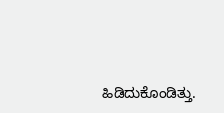ಹಿಡಿದುಕೊಂಡಿತ್ತು.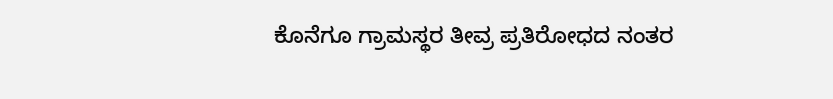ಕೊನೆಗೂ ಗ್ರಾಮಸ್ಥರ ತೀವ್ರ ಪ್ರತಿರೋಧದ ನಂತರ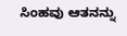ಸಿಂಹವು ಆತನನ್ನು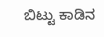ಬಿಟ್ಟು ಕಾಡಿನ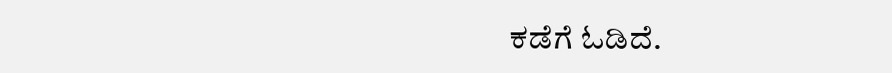ಕಡೆಗೆ ಓಡಿದೆ.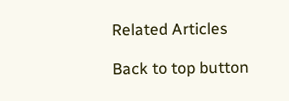Related Articles

Back to top button